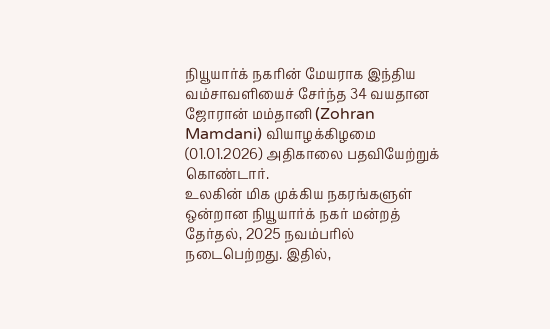நியூயார்க் நகரின் மேயராக இந்திய வம்சாவளியைச் சேர்ந்த 34 வயதான ஜோரான் மம்தானி (Zohran Mamdani) வியாழக்கிழமை (01.01.2026) அதிகாலை பதவியேற்றுக் கொண்டார்.
உலகின் மிக முக்கிய நகரங்களுள் ஒன்றான நியூயார்க் நகர் மன்றத் தேர்தல், 2025 நவம்பரில் நடைபெற்றது. இதில்,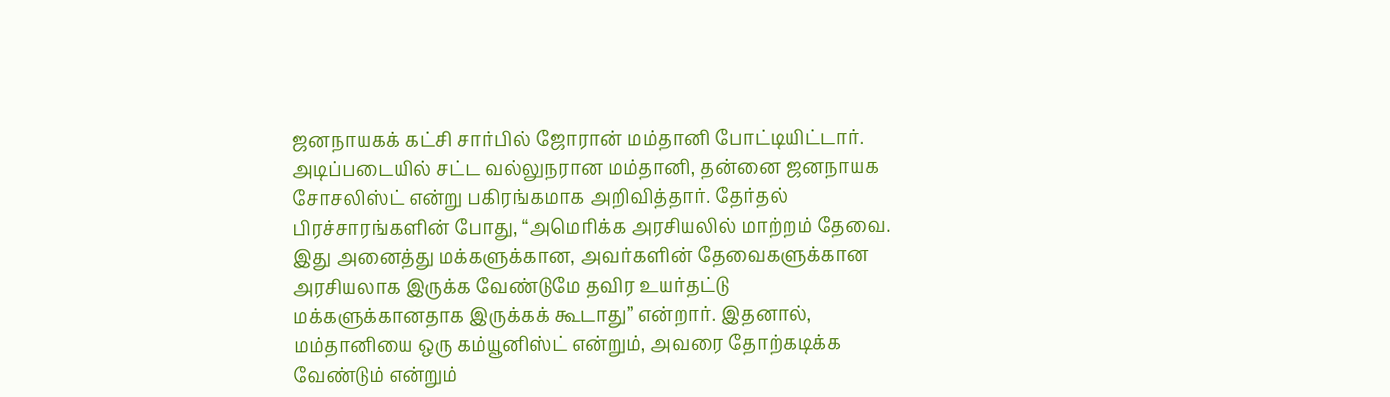ஜனநாயகக் கட்சி சார்பில் ஜோரான் மம்தானி போட்டியிட்டார். அடிப்படையில் சட்ட வல்லுநரான மம்தானி, தன்னை ஜனநாயக சோசலிஸ்ட் என்று பகிரங்கமாக அறிவித்தார். தேர்தல் பிரச்சாரங்களின் போது, “அமெரிக்க அரசியலில் மாற்றம் தேவை. இது அனைத்து மக்களுக்கான, அவர்களின் தேவைகளுக்கான அரசியலாக இருக்க வேண்டுமே தவிர உயர்தட்டு மக்களுக்கானதாக இருக்கக் கூடாது” என்றார். இதனால், மம்தானியை ஒரு கம்யூனிஸ்ட் என்றும், அவரை தோற்கடிக்க வேண்டும் என்றும்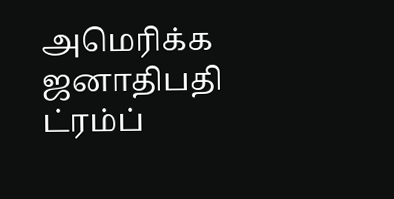அமெரிக்க ஜனாதிபதி ட்ரம்ப்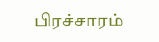பிரச்சாரம்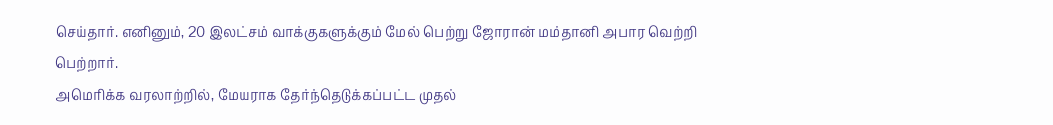செய்தார். எனினும், 20 இலட்சம் வாக்குகளுக்கும் மேல் பெற்று ஜோரான் மம்தானி அபார வெற்றி பெற்றார்.
அமெரிக்க வரலாற்றில், மேயராக தேர்ந்தெடுக்கப்பட்ட முதல்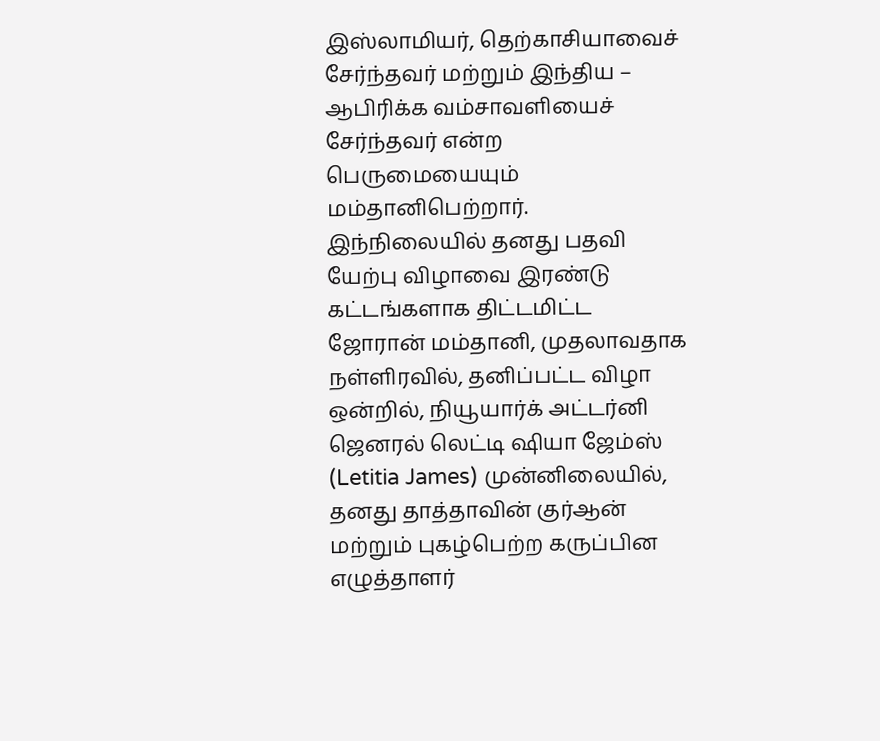இஸ்லாமியர், தெற்காசியாவைச் சேர்ந்தவர் மற்றும் இந்திய – ஆபிரிக்க வம்சாவளியைச் சேர்ந்தவர் என்ற பெருமையையும் மம்தானிபெற்றார். இந்நிலையில் தனது பதவி யேற்பு விழாவை இரண்டு கட்டங்களாக திட்டமிட்ட ஜோரான் மம்தானி, முதலாவதாக நள்ளிரவில், தனிப்பட்ட விழா ஒன்றில், நியூயார்க் அட்டர்னி ஜெனரல் லெட்டி ஷியா ஜேம்ஸ் (Letitia James) முன்னிலையில், தனது தாத்தாவின் குர்ஆன் மற்றும் புகழ்பெற்ற கருப்பின எழுத்தாளர்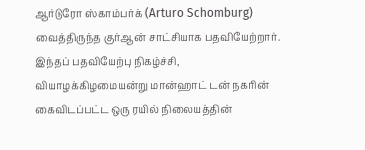ஆர்டுரோ ஸ்காம்பர்க் (Arturo Schomburg) வைத்திருந்த குர்ஆன் சாட்சியாக பதவியேற்றார்.
இந்தப் பதவியேற்பு நிகழ்ச்சி, வியாழக்கிழமையன்று மான்ஹாட் டன் நகரின் கைவிடப்பட்ட ஒரு ரயில் நிலையத்தின்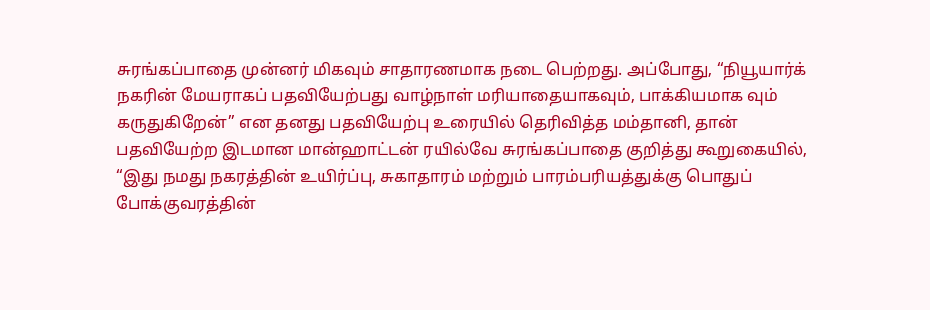சுரங்கப்பாதை முன்னர் மிகவும் சாதாரணமாக நடை பெற்றது. அப்போது, “நியூயார்க் நகரின் மேயராகப் பதவியேற்பது வாழ்நாள் மரியாதையாகவும், பாக்கியமாக வும் கருதுகிறேன்” என தனது பதவியேற்பு உரையில் தெரிவித்த மம்தானி, தான் பதவியேற்ற இடமான மான்ஹாட்டன் ரயில்வே சுரங்கப்பாதை குறித்து கூறுகையில், “இது நமது நகரத்தின் உயிர்ப்பு, சுகாதாரம் மற்றும் பாரம்பரியத்துக்கு பொதுப் போக்குவரத்தின்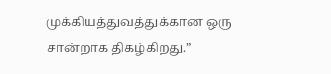முக்கியத்துவத்துக்கான ஒரு சான்றாக திகழ்கிறது.”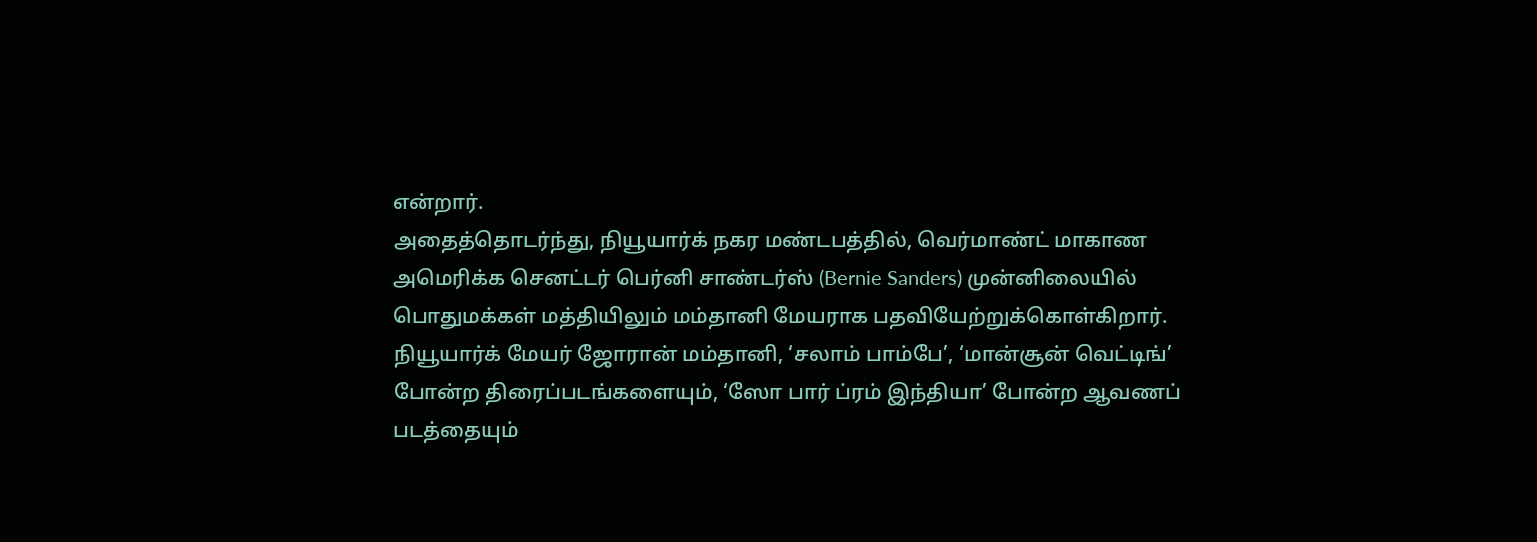என்றார்.
அதைத்தொடர்ந்து, நியூயார்க் நகர மண்டபத்தில், வெர்மாண்ட் மாகாண அமெரிக்க செனட்டர் பெர்னி சாண்டர்ஸ் (Bernie Sanders) முன்னிலையில் பொதுமக்கள் மத்தியிலும் மம்தானி மேயராக பதவியேற்றுக்கொள்கிறார். நியூயார்க் மேயர் ஜோரான் மம்தானி, ‘சலாம் பாம்பே’, ‘மான்சூன் வெட்டிங்’ போன்ற திரைப்படங்களையும், ‘ஸோ பார் ப்ரம் இந்தியா’ போன்ற ஆவணப் படத்தையும்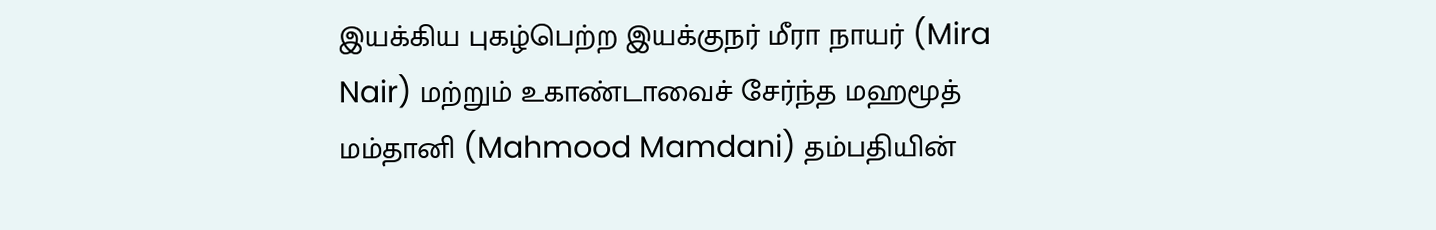இயக்கிய புகழ்பெற்ற இயக்குநர் மீரா நாயர் (Mira Nair) மற்றும் உகாண்டாவைச் சேர்ந்த மஹமூத் மம்தானி (Mahmood Mamdani) தம்பதியின்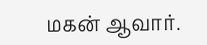மகன் ஆவார்.